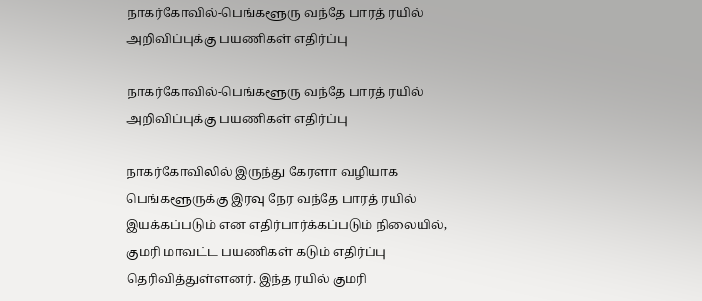நாகர்கோவில்-பெங்களூரு வந்தே பாரத் ரயில் அறிவிப்புக்கு பயணிகள் எதிர்ப்பு

நாகர்கோவில்-பெங்களூரு வந்தே பாரத் ரயில் அறிவிப்புக்கு பயணிகள் எதிர்ப்பு

நாகர்கோவிலில் இருந்து கேரளா வழியாக பெங்களூருக்கு இரவு நேர வந்தே பாரத் ரயில் இயக்கப்படும் என எதிர்பார்க்கப்படும் நிலையில், குமரி மாவட்ட பயணிகள் கடும் எதிர்ப்பு தெரிவித்துள்ளனர். இந்த ரயில் குமரி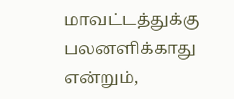மாவட்டத்துக்கு பலனளிக்காது என்றும்,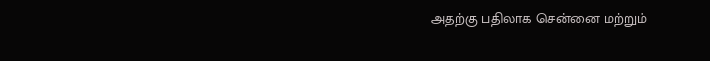அதற்கு பதிலாக சென்னை மற்றும்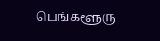பெங்களூரு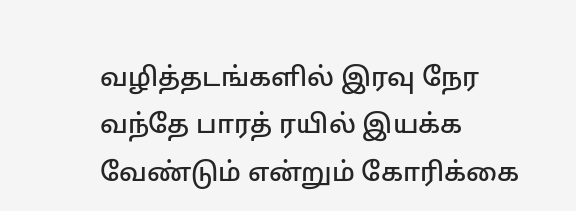வழித்தடங்களில் இரவு நேர வந்தே பாரத் ரயில் இயக்க வேண்டும் என்றும் கோரிக்கை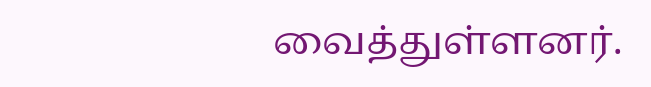வைத்துள்ளனர்.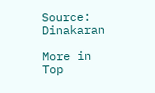Source: Dinakaran

More in Top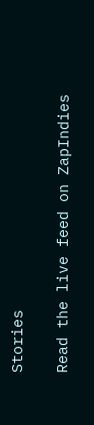Stories

Read the live feed on ZapIndies